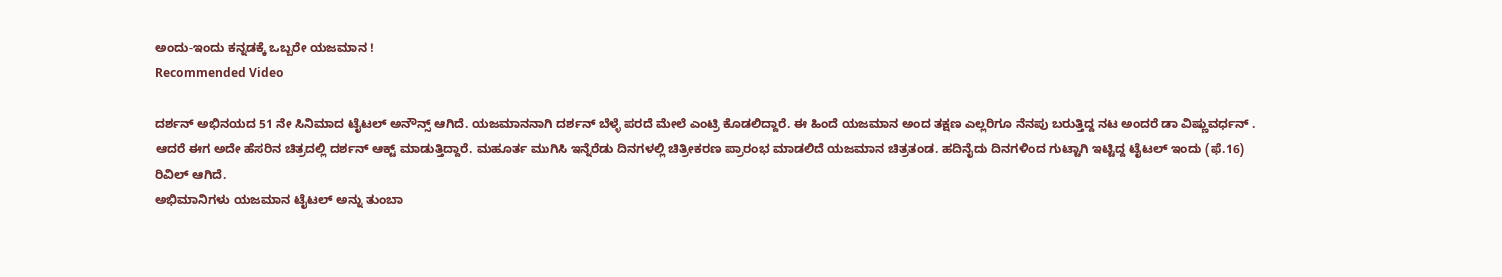ಅಂದು-ಇಂದು ಕನ್ನಡಕ್ಕೆ ಒಬ್ಬರೇ ಯಜಮಾನ !
Recommended Video

ದರ್ಶನ್ ಅಭಿನಯದ 51 ನೇ ಸಿನಿಮಾದ ಟೈಟಲ್ ಅನೌನ್ಸ್ ಆಗಿದೆ. ಯಜಮಾನನಾಗಿ ದರ್ಶನ್ ಬೆಳ್ಳೆ ಪರದೆ ಮೇಲೆ ಎಂಟ್ರಿ ಕೊಡಲಿದ್ದಾರೆ. ಈ ಹಿಂದೆ ಯಜಮಾನ ಅಂದ ತಕ್ಷಣ ಎಲ್ಲರಿಗೂ ನೆನಪು ಬರುತ್ತಿದ್ದ ನಟ ಅಂದರೆ ಡಾ ವಿಷ್ಣುವರ್ಧನ್ .
ಆದರೆ ಈಗ ಅದೇ ಹೆಸರಿನ ಚಿತ್ರದಲ್ಲಿ ದರ್ಶನ್ ಆಕ್ಟ್ ಮಾಡುತ್ತಿದ್ದಾರೆ. ಮಹೂರ್ತ ಮುಗಿಸಿ ಇನ್ನೆರೆಡು ದಿನಗಳಲ್ಲಿ ಚಿತ್ರೀಕರಣ ಪ್ರಾರಂಭ ಮಾಡಲಿದೆ ಯಜಮಾನ ಚಿತ್ರತಂಡ. ಹದಿನೈದು ದಿನಗಳಿಂದ ಗುಟ್ಟಾಗಿ ಇಟ್ಟಿದ್ದ ಟೈಟಲ್ ಇಂದು (ಫೆ.16) ರಿವಿಲ್ ಆಗಿದೆ.
ಅಭಿಮಾನಿಗಳು ಯಜಮಾನ ಟೈಟಲ್ ಅನ್ನು ತುಂಬಾ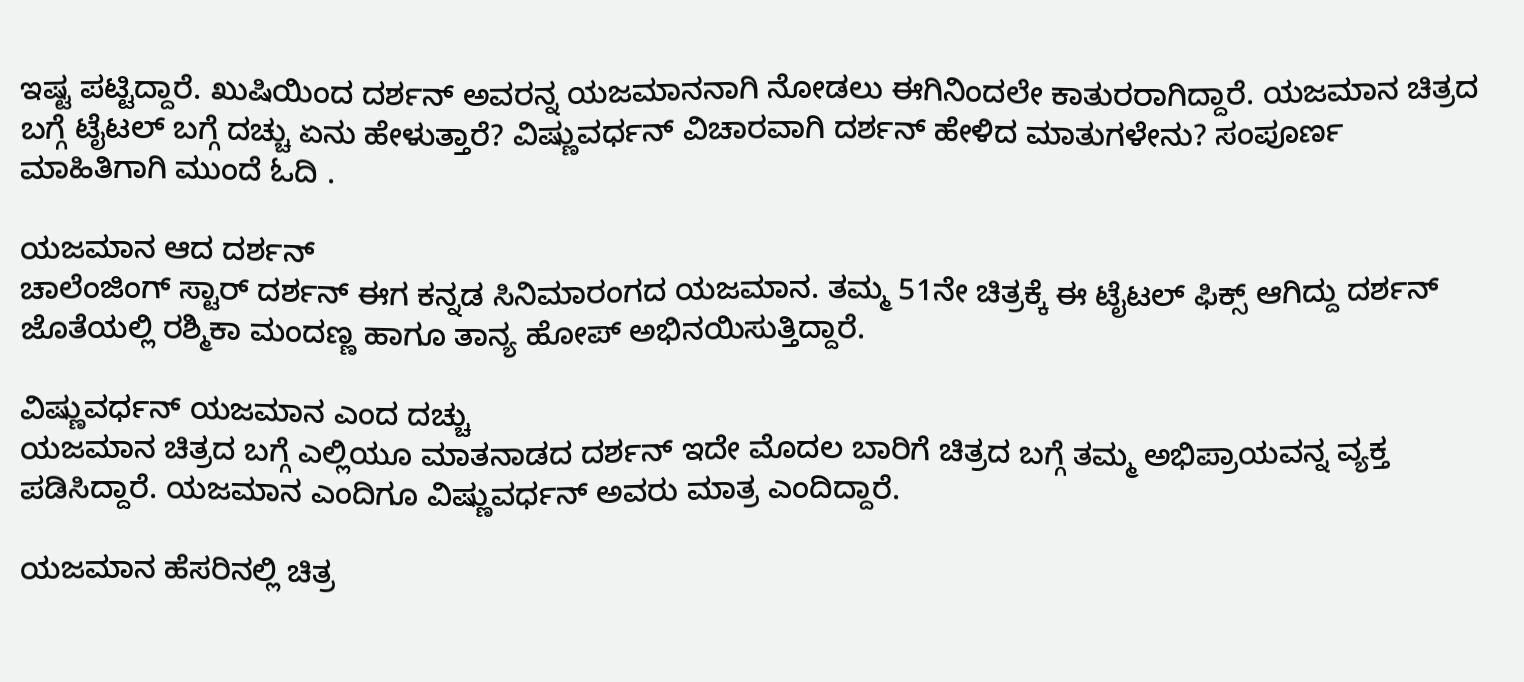ಇಷ್ಟ ಪಟ್ಟಿದ್ದಾರೆ. ಖುಷಿಯಿಂದ ದರ್ಶನ್ ಅವರನ್ನ ಯಜಮಾನನಾಗಿ ನೋಡಲು ಈಗಿನಿಂದಲೇ ಕಾತುರರಾಗಿದ್ದಾರೆ. ಯಜಮಾನ ಚಿತ್ರದ ಬಗ್ಗೆ ಟೈಟಲ್ ಬಗ್ಗೆ ದಚ್ಚು ಏನು ಹೇಳುತ್ತಾರೆ? ವಿಷ್ಣುವರ್ಧನ್ ವಿಚಾರವಾಗಿ ದರ್ಶನ್ ಹೇಳಿದ ಮಾತುಗಳೇನು? ಸಂಪೂರ್ಣ ಮಾಹಿತಿಗಾಗಿ ಮುಂದೆ ಓದಿ .

ಯಜಮಾನ ಆದ ದರ್ಶನ್
ಚಾಲೆಂಜಿಂಗ್ ಸ್ಟಾರ್ ದರ್ಶನ್ ಈಗ ಕನ್ನಡ ಸಿನಿಮಾರಂಗದ ಯಜಮಾನ. ತಮ್ಮ 51ನೇ ಚಿತ್ರಕ್ಕೆ ಈ ಟೈಟಲ್ ಫಿಕ್ಸ್ ಆಗಿದ್ದು ದರ್ಶನ್ ಜೊತೆಯಲ್ಲಿ ರಶ್ಮಿಕಾ ಮಂದಣ್ಣ ಹಾಗೂ ತಾನ್ಯ ಹೋಪ್ ಅಭಿನಯಿಸುತ್ತಿದ್ದಾರೆ.

ವಿಷ್ಣುವರ್ಧನ್ ಯಜಮಾನ ಎಂದ ದಚ್ಚು
ಯಜಮಾನ ಚಿತ್ರದ ಬಗ್ಗೆ ಎಲ್ಲಿಯೂ ಮಾತನಾಡದ ದರ್ಶನ್ ಇದೇ ಮೊದಲ ಬಾರಿಗೆ ಚಿತ್ರದ ಬಗ್ಗೆ ತಮ್ಮ ಅಭಿಪ್ರಾಯವನ್ನ ವ್ಯಕ್ತ ಪಡಿಸಿದ್ದಾರೆ. ಯಜಮಾನ ಎಂದಿಗೂ ವಿಷ್ಣುವರ್ಧನ್ ಅವರು ಮಾತ್ರ ಎಂದಿದ್ದಾರೆ.

ಯಜಮಾನ ಹೆಸರಿನಲ್ಲಿ ಚಿತ್ರ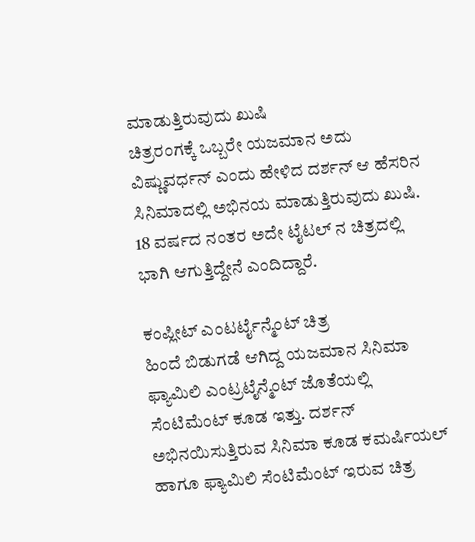ಮಾಡುತ್ತಿರುವುದು ಖುಷಿ
ಚಿತ್ರರಂಗಕ್ಕೆ ಒಬ್ಬರೇ ಯಜಮಾನ ಅದು ವಿಷ್ಣುವರ್ಧನ್ ಎಂದು ಹೇಳಿದ ದರ್ಶನ್ ಆ ಹೆಸರಿನ ಸಿನಿಮಾದಲ್ಲಿ ಅಭಿನಯ ಮಾಡುತ್ತಿರುವುದು ಖುಷಿ. 18 ವರ್ಷದ ನಂತರ ಅದೇ ಟೈಟಲ್ ನ ಚಿತ್ರದಲ್ಲಿ ಭಾಗಿ ಆಗುತ್ತಿದ್ದೇನೆ ಎಂದಿದ್ದಾರೆ.

ಕಂಪ್ಲೀಟ್ ಎಂಟರ್ಟೈನ್ಮೆಂಟ್ ಚಿತ್ರ
ಹಿಂದೆ ಬಿಡುಗಡೆ ಆಗಿದ್ದ ಯಜಮಾನ ಸಿನಿಮಾ ಫ್ಯಾಮಿಲಿ ಎಂಟ್ರಟೈನ್ಮೆಂಟ್ ಜೊತೆಯಲ್ಲಿ ಸೆಂಟಿಮೆಂಟ್ ಕೂಡ ಇತ್ತು. ದರ್ಶನ್ ಅಭಿನಯಿಸುತ್ತಿರುವ ಸಿನಿಮಾ ಕೂಡ ಕಮರ್ಷಿಯಲ್ ಹಾಗೂ ಫ್ಯಾಮಿಲಿ ಸೆಂಟಿಮೆಂಟ್ ಇರುವ ಚಿತ್ರ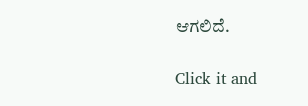ಆಗಲಿದೆ.


Click it and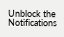Unblock the Notifications